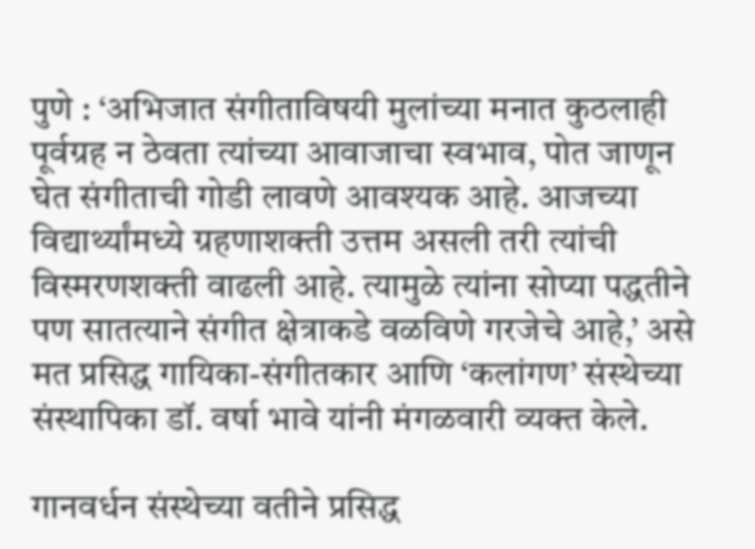पुणे : ‘अभिजात संगीताविषयी मुलांच्या मनात कुठलाही पूर्वग्रह न ठेवता त्यांच्या आवाजाचा स्वभाव, पोत जाणून घेत संगीताची गोडी लावणे आवश्यक आहे. आजच्या विद्यार्थ्यांमध्ये ग्रहणाशक्ती उत्तम असली तरी त्यांची विस्मरणशक्ती वाढली आहे. त्यामुळे त्यांना सोप्या पद्धतीने पण सातत्याने संगीत क्षेत्राकडे वळविणे गरजेचे आहे,’ असे मत प्रसिद्ध गायिका-संगीतकार आणि ‘कलांगण’ संस्थेच्या संस्थापिका डॉ. वर्षा भावे यांनी मंगळवारी व्यक्त केले.

गानवर्धन संस्थेच्या वतीने प्रसिद्ध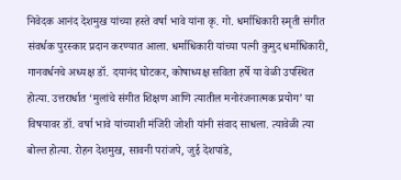निवेदक आनंद देशमुख यांच्या हस्ते वर्षा भावे यांना कृ. गो. धर्माधिकारी स्मृती संगीत संवर्धक पुरस्कार प्रदान करण्यात आला. धर्माधिकारी यांच्या पत्नी कुमुद धर्माधिकारी, गानवर्धनचे अध्यक्ष डॉ. दयानंद घोटकर, कोषाध्यक्ष सविता हर्षे या वेळी उपस्थित होत्या. उत्तरार्धात ‘मुलांचे संगीत शिक्षण आणि त्यातील मनोरंजनात्मक प्रयोग’ या विषयावर डॉ. वर्षा भावे यांच्याशी मंजिरी जोशी यांनी संवाद साधला. त्यावेळी त्या बोल्त होत्या. रोहन देशमुख, सावनी परांजपे, जुई देशपांडे,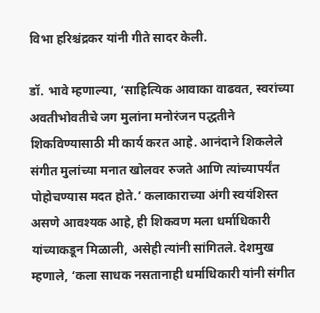विभा हरिश्चंद्रकर यांनी गीते सादर केली.

डॉ. भावे म्हणाल्या, ‘साहित्यिक आवाका वाढवत, स्वरांच्या अवतीभोवतीचे जग मुलांना मनोरंजन पद्धतीने शिकविण्यासाठी मी कार्य करत आहे. आनंदाने शिकलेले संगीत मुलांच्या मनात खोलवर रुजते आणि त्यांच्यापर्यंत पोहोचण्यास मदत होते.’ कलाकाराच्या अंगी स्वयंशिस्त असणे आवश्यक आहे, ही शिकवण मला धर्माधिकारी यांच्याकडून मिळाली, असेही त्यांनी सांगितले. देशमुख म्हणाले, ‘कला साधक नसतानाही धर्माधिकारी यांनी संगीत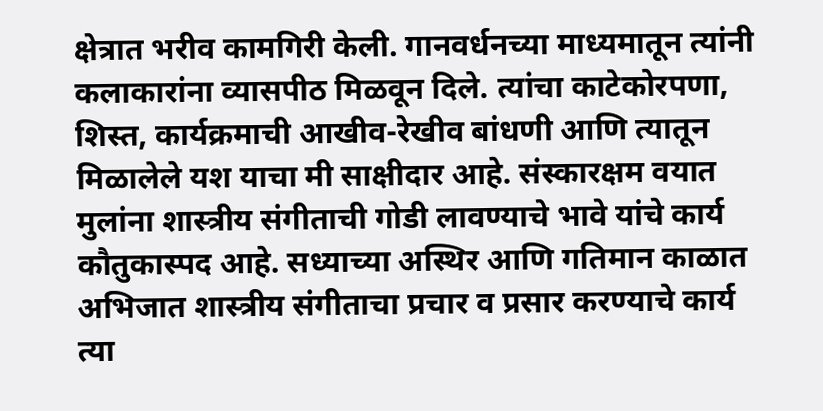क्षेत्रात भरीव कामगिरी केली. गानवर्धनच्या माध्यमातून त्यांनी कलाकारांना व्यासपीठ मिळवून दिले. त्यांचा काटेकोरपणा, शिस्त, कार्यक्रमाची आखीव-रेखीव बांधणी आणि त्यातून मिळालेले यश याचा मी साक्षीदार आहे. संस्कारक्षम वयात मुलांना शास्त्रीय संगीताची गोडी लावण्याचे भावे यांचे कार्य कौतुकास्पद आहे. सध्याच्या अस्थिर आणि गतिमान काळात अभिजात शास्त्रीय संगीताचा प्रचार व प्रसार करण्याचे कार्य त्या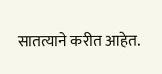सातत्याने करीत आहेत.